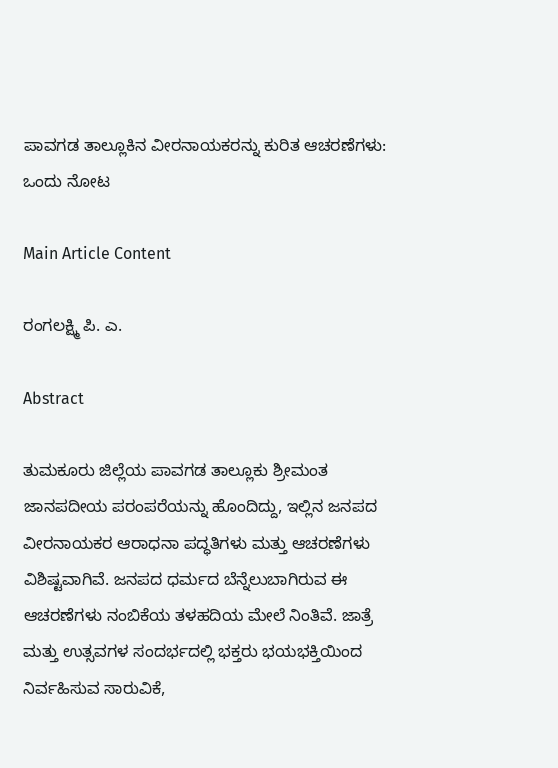ಪಾವಗಡ ತಾಲ್ಲೂಕಿನ ವೀರನಾಯಕರನ್ನು ಕುರಿತ ಆಚರಣೆಗಳು: ಒಂದು ನೋಟ

Main Article Content

ರಂಗಲಕ್ಷ್ಮಿ ಪಿ. ಎ.

Abstract

ತುಮಕೂರು ಜಿಲ್ಲೆಯ ಪಾವಗಡ ತಾಲ್ಲೂಕು ಶ್ರೀಮಂತ ಜಾನಪದೀಯ ಪರಂಪರೆಯನ್ನು ಹೊಂದಿದ್ದು, ಇಲ್ಲಿನ ಜನಪದ ವೀರನಾಯಕರ ಆರಾಧನಾ ಪದ್ಧತಿಗಳು ಮತ್ತು ಆಚರಣೆಗಳು ವಿಶಿಷ್ಟವಾಗಿವೆ. ಜನಪದ ಧರ್ಮದ ಬೆನ್ನೆಲುಬಾಗಿರುವ ಈ ಆಚರಣೆಗಳು ನಂಬಿಕೆಯ ತಳಹದಿಯ ಮೇಲೆ ನಿಂತಿವೆ. ಜಾತ್ರೆ ಮತ್ತು ಉತ್ಸವಗಳ ಸಂದರ್ಭದಲ್ಲಿ ಭಕ್ತರು ಭಯಭಕ್ತಿಯಿಂದ ನಿರ್ವಹಿಸುವ ಸಾರುವಿಕೆ,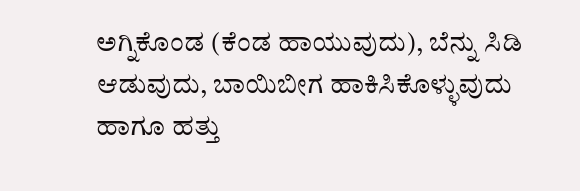ಅಗ್ನಿಕೊಂಡ (ಕೆಂಡ ಹಾಯುವುದು), ಬೆನ್ನು ಸಿಡಿ ಆಡುವುದು, ಬಾಯಿಬೀಗ ಹಾಕಿಸಿಕೊಳ್ಳುವುದು ಹಾಗೂ ಹತ್ತು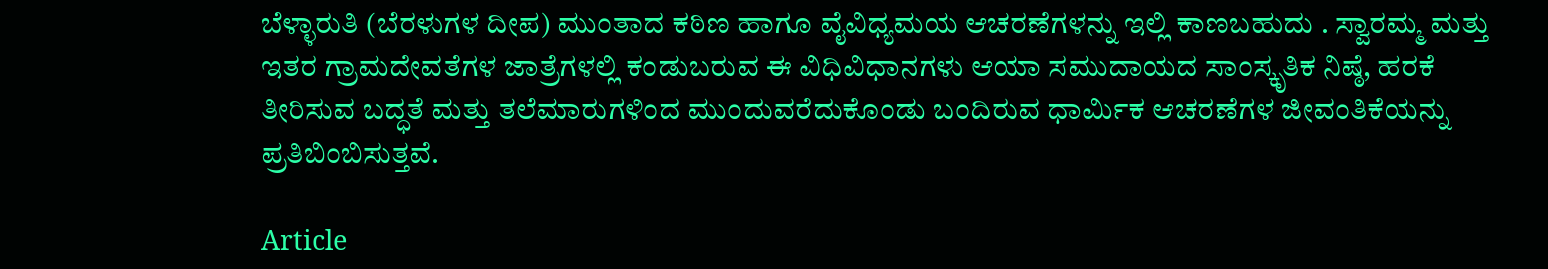ಬೆಳ್ಳಾರುತಿ (ಬೆರಳುಗಳ ದೀಪ) ಮುಂತಾದ ಕಠಿಣ ಹಾಗೂ ವೈವಿಧ್ಯಮಯ ಆಚರಣೆಗಳನ್ನು ಇಲ್ಲಿ ಕಾಣಬಹುದು . ಸ್ವಾರಮ್ಮ ಮತ್ತು ಇತರ ಗ್ರಾಮದೇವತೆಗಳ ಜಾತ್ರೆಗಳಲ್ಲಿ ಕಂಡುಬರುವ ಈ ವಿಧಿವಿಧಾನಗಳು ಆಯಾ ಸಮುದಾಯದ ಸಾಂಸ್ಕೃತಿಕ ನಿಷ್ಠೆ, ಹರಕೆ ತೀರಿಸುವ ಬದ್ಧತೆ ಮತ್ತು ತಲೆಮಾರುಗಳಿಂದ ಮುಂದುವರೆದುಕೊಂಡು ಬಂದಿರುವ ಧಾರ್ಮಿಕ ಆಚರಣೆಗಳ ಜೀವಂತಿಕೆಯನ್ನು ಪ್ರತಿಬಿಂಬಿಸುತ್ತವೆ.

Article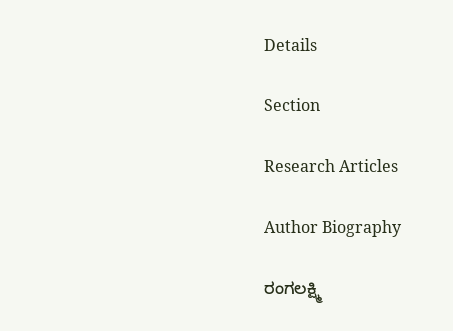Details

Section

Research Articles

Author Biography

ರಂಗಲಕ್ಷ್ಮಿ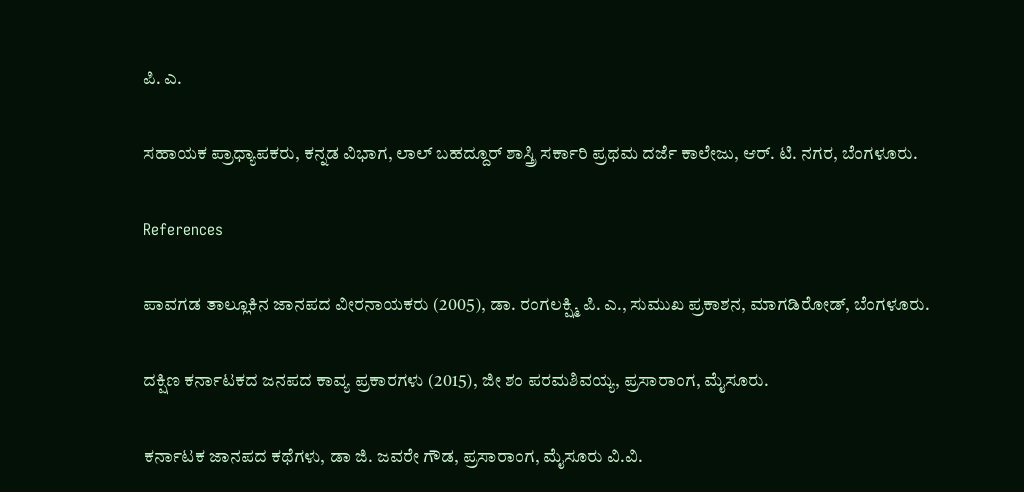ಪಿ. ಎ.

ಸಹಾಯಕ ಪ್ರಾಧ್ಯಾಪಕರು, ಕನ್ನಡ ವಿಭಾಗ, ಲಾಲ್ ಬಹದ್ದೂರ್ ಶಾಸ್ತ್ರಿ ಸರ್ಕಾರಿ ಪ್ರಥಮ ದರ್ಜೆ ಕಾಲೇಜು, ಆರ್. ಟಿ. ನಗರ, ಬೆಂಗಳೂರು.

References

ಪಾವಗಡ ತಾಲ್ಲೂಕಿನ ಜಾನಪದ ವೀರನಾಯಕರು (2005), ಡಾ. ರಂಗಲಕ್ಷ್ಮಿ ಪಿ. ಎ., ಸುಮುಖ ಪ್ರಕಾಶನ, ಮಾಗಡಿರೋಡ್, ಬೆಂಗಳೂರು.

ದಕ್ಷಿಣ ಕರ್ನಾಟಕದ ಜನಪದ ಕಾವ್ಯ ಪ್ರಕಾರಗಳು (2015), ಜೀ ಶಂ ಪರಮಶಿವಯ್ಯ, ಪ್ರಸಾರಾಂಗ, ಮೈಸೂರು.

ಕರ್ನಾಟಕ ಜಾನಪದ ಕಥೆಗಳು, ಡಾ ಜಿ. ಜವರೇ ಗೌಡ, ಪ್ರಸಾರಾಂಗ, ಮೈಸೂರು ವಿ.ವಿ.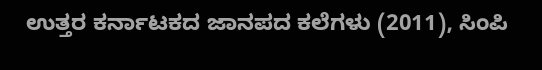ಉತ್ತರ ಕರ್ನಾಟಕದ ಜಾನಪದ ಕಲೆಗಳು (2011), ಸಿಂಪಿ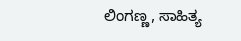ಲಿಂಗಣ್ಣ, ಸಾಹಿತ್ಯ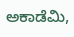ಅಕಾಡೆಮಿ,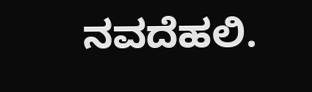ನವದೆಹಲಿ.